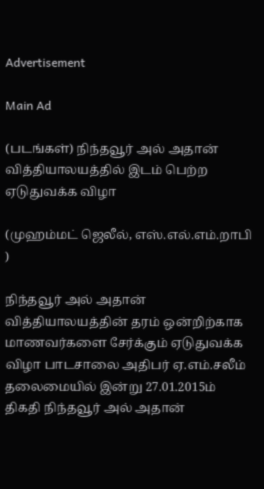Advertisement

Main Ad

(படங்கள்) நிந்தவூர் அல் அதான் வித்தியாலயத்தில் இடம் பெற்ற ஏடுதுவக்க விழா

(முஹம்மட் ஜெலீல், எஸ்.எல்.எம்.றாபி )

நிந்தவூர் அல் அதான் வித்தியாலயத்தின் தரம் ஒன்றிற்காக மாணவர்களை சேர்க்கும் ஏடுதுவக்க விழா பாடசாலை அதிபர் ஏ.எம்.சலீம் தலைமையில் இன்று 27.01.2015ம் திகதி நிந்தவூர் அல் அதான்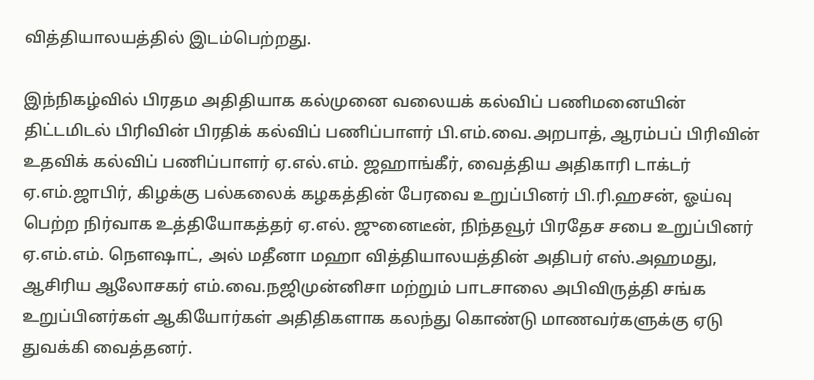வித்தியாலயத்தில் இடம்பெற்றது.

இந்நிகழ்வில் பிரதம அதிதியாக கல்முனை வலையக் கல்விப் பணிமனையின் திட்டமிடல் பிரிவின் பிரதிக் கல்விப் பணிப்பாளர் பி.எம்.வை.அறபாத், ஆரம்பப் பிரிவின் உதவிக் கல்விப் பணிப்பாளர் ஏ.எல்.எம். ஜஹாங்கீர், வைத்திய அதிகாரி டாக்டர் ஏ.எம்.ஜாபிர், கிழக்கு பல்கலைக் கழகத்தின் பேரவை உறுப்பினர் பி.ரி.ஹசன், ஓய்வு பெற்ற நிர்வாக உத்தியோகத்தர் ஏ.எல். ஜுனைடீன், நிந்தவூர் பிரதேச சபை உறுப்பினர் ஏ.எம்.எம். நௌஷாட், அல் மதீனா மஹா வித்தியாலயத்தின் அதிபர் எஸ்.அஹமது, ஆசிரிய ஆலோசகர் எம்.வை.நஜிமுன்னிசா மற்றும் பாடசாலை அபிவிருத்தி சங்க உறுப்பினர்கள் ஆகியோர்கள் அதிதிகளாக கலந்து கொண்டு மாணவர்களுக்கு ஏடு துவக்கி வைத்தனர்.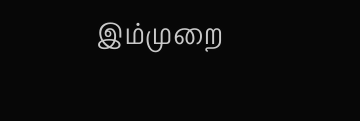இம்முறை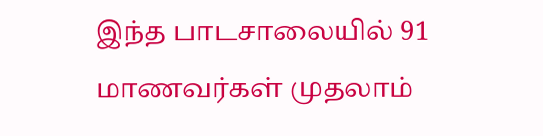இந்த பாடசாலையில் 91 மாணவர்கள் முதலாம்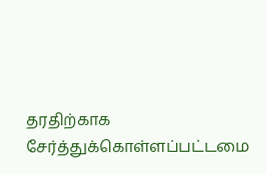தரதிற்காக சேர்த்துக்கொள்ளப்பட்டமை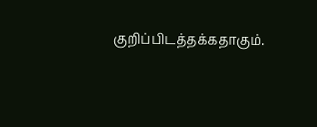குறிப்பிடத்தக்கதாகும்.